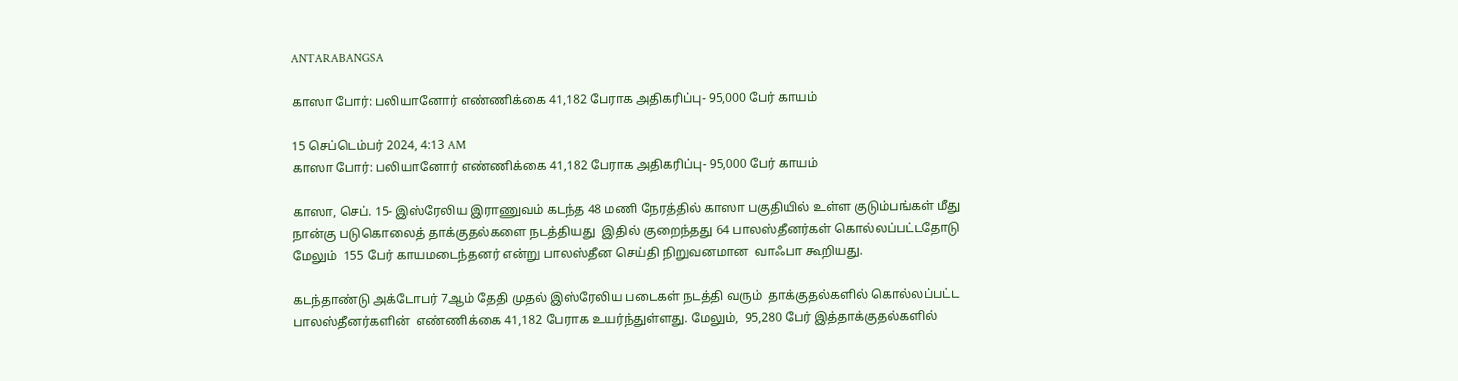ANTARABANGSA

காஸா போர்: பலியானோர் எண்ணிக்கை 41,182 பேராக அதிகரிப்பு- 95,000 பேர் காயம்

15 செப்டெம்பர் 2024, 4:13 AM
காஸா போர்: பலியானோர் எண்ணிக்கை 41,182 பேராக அதிகரிப்பு- 95,000 பேர் காயம்

காஸா, செப். 15- இஸ்ரேலிய இராணுவம் கடந்த 48 மணி நேரத்தில் காஸா பகுதியில் உள்ள குடும்பங்கள் மீது நான்கு படுகொலைத் தாக்குதல்களை நடத்தியது  இதில் குறைந்தது 64 பாலஸ்தீனர்கள் கொல்லப்பட்டதோடு மேலும்  155 பேர் காயமடைந்தனர் என்று பாலஸ்தீன செய்தி நிறுவனமான  வாஃபா கூறியது.

கடந்தாண்டு அக்டோபர் 7ஆம் தேதி முதல் இஸ்ரேலிய படைகள் நடத்தி வரும்  தாக்குதல்களில் கொல்லப்பட்ட  பாலஸ்தீனர்களின்  எண்ணிக்கை 41,182 பேராக உயர்ந்துள்ளது. மேலும்,  95,280 பேர் இத்தாக்குதல்களில்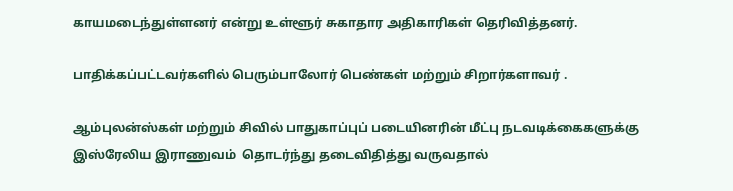காயமடைந்துள்ளனர் என்று உள்ளூர் சுகாதார அதிகாரிகள் தெரிவித்தனர்.

பாதிக்கப்பட்டவர்களில் பெரும்பாலோர் பெண்கள் மற்றும் சிறார்களாவர் .

ஆம்புலன்ஸ்கள் மற்றும் சிவில் பாதுகாப்புப் படையினரின் மீட்பு நடவடிக்கைகளுக்கு இஸ்ரேலிய இராணுவம்  தொடர்ந்து தடைவிதித்து வருவதால்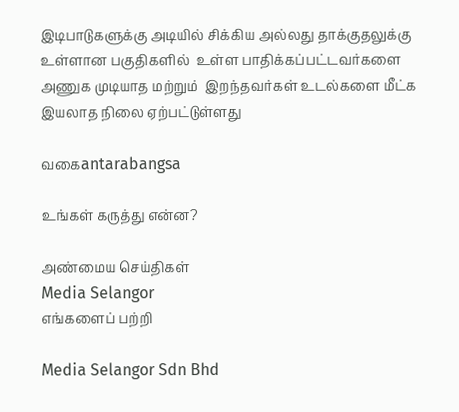இடிபாடுகளுக்கு அடியில் சிக்கிய அல்லது தாக்குதலுக்கு உள்ளான பகுதிகளில்  உள்ள பாதிக்கப்பட்டவர்களை   அணுக முடியாத மற்றும்  இறந்தவர்கள் உடல்களை மீட்க இயலாத நிலை ஏற்பட்டுள்ளது

வகைantarabangsa

உங்கள் கருத்து என்ன?

அண்மைய செய்திகள்
Media Selangor
எங்களைப் பற்றி

Media Selangor Sdn Bhd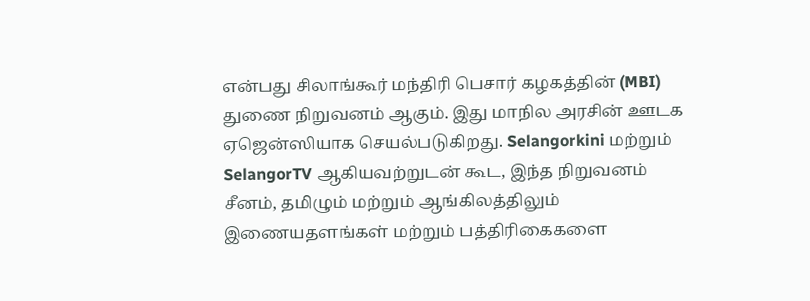என்பது சிலாங்கூர் மந்திரி பெசார் கழகத்தின் (MBI) துணை நிறுவனம் ஆகும். இது மாநில அரசின் ஊடக ஏஜென்ஸியாக செயல்படுகிறது. Selangorkini மற்றும் SelangorTV ஆகியவற்றுடன் கூட, இந்த நிறுவனம் சீனம், தமிழும் மற்றும் ஆங்கிலத்திலும் இணையதளங்கள் மற்றும் பத்திரிகைகளை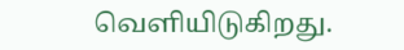வெளியிடுகிறது.